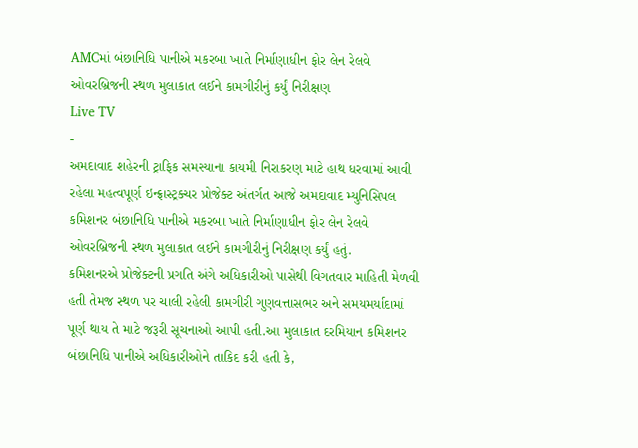AMCમાં બંછાનિધિ પાનીએ મકરબા ખાતે નિર્માણાધીન ફોર લેન રેલવે ઓવરબ્રિજની સ્થળ મુલાકાત લઈને કામગીરીનું કર્યું નિરીક્ષણ
Live TV
-
અમદાવાદ શહેરની ટ્રાફિક સમસ્યાના કાયમી નિરાકરણ માટે હાથ ધરવામાં આવી રહેલા મહત્વપૂર્ણ ઇન્ફ્રાસ્ટ્રક્ચર પ્રોજેક્ટ અંતર્ગત આજે અમદાવાદ મ્યુનિસિપલ કમિશનર બંછાનિધિ પાનીએ મકરબા ખાતે નિર્માણાધીન ફોર લેન રેલવે ઓવરબ્રિજની સ્થળ મુલાકાત લઈને કામગીરીનું નિરીક્ષણ કર્યું હતું.
કમિશનરએ પ્રોજેક્ટની પ્રગતિ અંગે અધિકારીઓ પાસેથી વિગતવાર માહિતી મેળવી હતી તેમજ સ્થળ પર ચાલી રહેલી કામગીરી ગુણવત્તાસભર અને સમયમર્યાદામાં પૂર્ણ થાય તે માટે જરૂરી સૂચનાઓ આપી હતી.આ મુલાકાત દરમિયાન કમિશનર બંછાનિધિ પાનીએ અધિકારીઓને તાકિદ કરી હતી કે,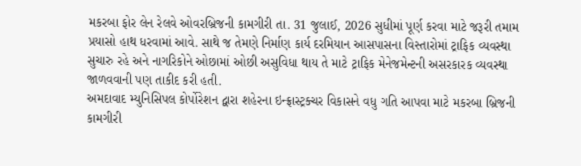મકરબા ફોર લેન રેલવે ઓવરબ્રિજની કામગીરી તા. 31 જુલાઈ, 2026 સુધીમાં પૂર્ણ કરવા માટે જરૂરી તમામ પ્રયાસો હાથ ધરવામાં આવે. સાથે જ તેમણે નિર્માણ કાર્ય દરમિયાન આસપાસના વિસ્તારોમાં ટ્રાફિક વ્યવસ્થા સુચારુ રહે અને નાગરિકોને ઓછામાં ઓછી અસુવિધા થાય તે માટે ટ્રાફિક મેનેજમેન્ટની અસરકારક વ્યવસ્થા જાળવવાની પણ તાકીદ કરી હતી.
અમદાવાદ મ્યુનિસિપલ કોર્પોરેશન દ્વારા શહેરના ઇન્ફ્રાસ્ટ્રક્ચર વિકાસને વધુ ગતિ આપવા માટે મકરબા બ્રિજની કામગીરી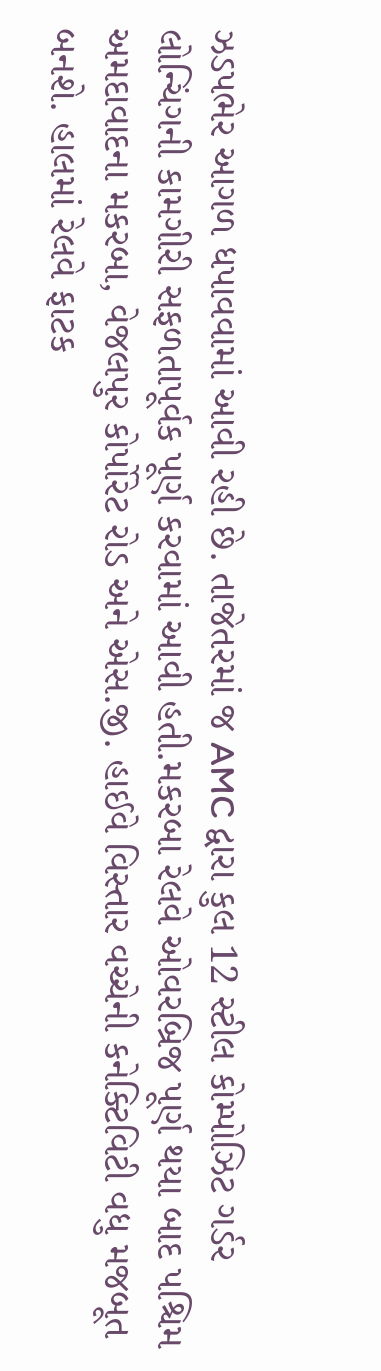ઝડપભેર આગળ ધપાવવામાં આવી રહી છે. તાજેતરમાં જ AMC દ્વારા કુલ 12 સ્ટીલ કોમ્પોઝિટ ગર્ડર લોન્ચિંગની કામગીરી સફળતાપૂર્વક પૂર્ણ કરવામાં આવી હતી.મકરબા રેલવે ઓવરબ્રિજ પૂર્ણ થયા બાદ પશ્ચિમ અમદાવાદના મકરબા, વેજલપુર કોર્પોરેટ રોડ અને એસ.જી. હાઈવે વિસ્તાર વચ્ચેની કનેક્ટિવિટી વધુ મજબૂત બનશે. હાલમાં રેલવે ફાટક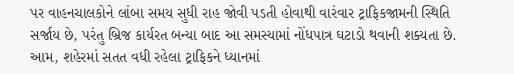પર વાહનચાલકોને લાંબા સમય સુધી રાહ જોવી પડતી હોવાથી વારંવાર ટ્રાફિકજામની સ્થિતિ સર્જાય છે, પરંતુ બ્રિજ કાર્યરત બન્યા બાદ આ સમસ્યામાં નોંધપાત્ર ઘટાડો થવાની શક્યતા છે. આમ, શહેરમાં સતત વધી રહેલા ટ્રાફિકને ધ્યાનમાં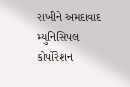રાખીને અમદાવાદ મ્યુનિસિપલ કોર્પોરેશન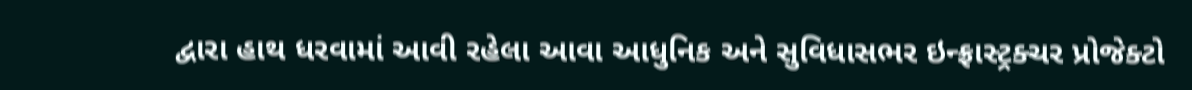દ્વારા હાથ ધરવામાં આવી રહેલા આવા આધુનિક અને સુવિધાસભર ઇન્ફ્રાસ્ટ્રક્ચર પ્રોજેક્ટો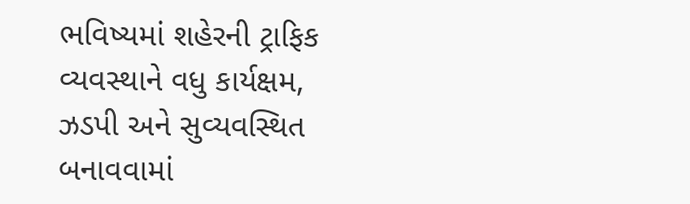ભવિષ્યમાં શહેરની ટ્રાફિક વ્યવસ્થાને વધુ કાર્યક્ષમ, ઝડપી અને સુવ્યવસ્થિત બનાવવામાં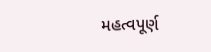મહત્વપૂર્ણ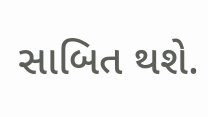સાબિત થશે.